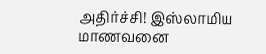அதிர்ச்சி! இஸ்லாமிய மாணவனை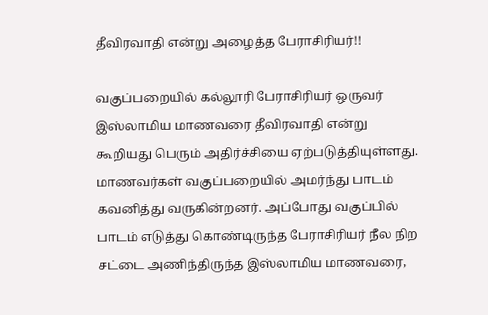தீவிரவாதி என்று அழைத்த பேராசிரியர்!!

வகுப்பறையில் கல்லூரி பேராசிரியர் ஒருவர் இஸ்லாமிய மாணவரை தீவிரவாதி என்று கூறியது பெரும் அதிர்ச்சியை ஏற்படுத்தியுள்ளது. மாணவர்கள் வகுப்பறையில் அமர்ந்து பாடம் கவனித்து வருகின்றனர். அப்போது வகுப்பில் பாடம் எடுத்து கொண்டிருந்த பேராசிரியர் நீல நிற சட்டை அணிந்திருந்த இஸ்லாமிய மாணவரை,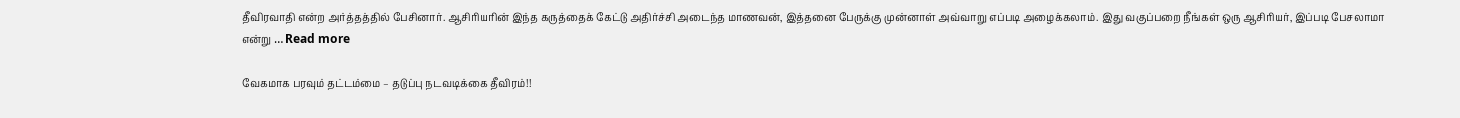தீவிரவாதி என்ற அர்த்தத்தில் பேசினார். ஆசிரியரின் இந்த கருத்தைக் கேட்டு அதிர்ச்சி அடைந்த மாணவன், இத்தனை பேருக்கு முன்னாள் அவ்வாறு எப்படி அழைக்கலாம். இது வகுப்பறை நீங்கள் ஒரு ஆசிரியர், இப்படி பேசலாமா என்று … Read more

வேகமாக பரவும் தட்டம்மை – தடுப்பு நடவடிக்கை தீவிரம்!!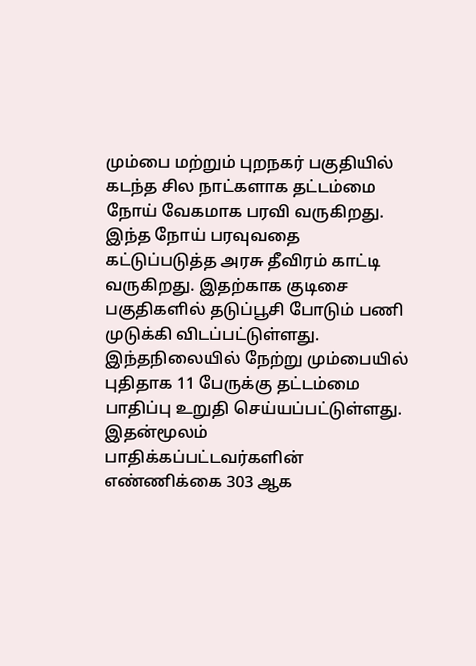மும்பை மற்றும் புறநகர் பகுதியில் கடந்த சில நாட்களாக தட்டம்மை நோய் வேகமாக பரவி வருகிறது. இந்த நோய் பரவுவதை கட்டுப்படுத்த அரசு தீவிரம் காட்டி வருகிறது. இதற்காக குடிசை பகுதிகளில் தடுப்பூசி போடும் பணி முடுக்கி விடப்பட்டுள்ளது. இந்தநிலையில் நேற்று மும்பையில் புதிதாக 11 பேருக்கு தட்டம்மை பாதிப்பு உறுதி செய்யப்பட்டுள்ளது. இதன்மூலம் பாதிக்கப்பட்டவர்களின் எண்ணிக்கை 303 ஆக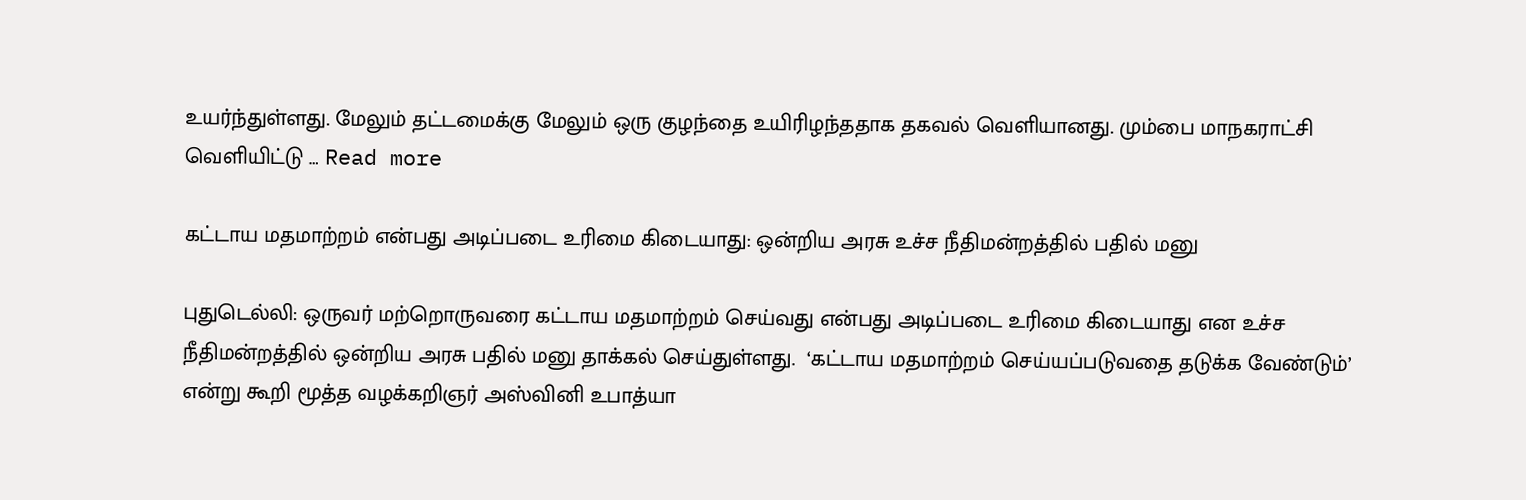உயர்ந்துள்ளது. மேலும் தட்டமைக்கு மேலும் ஒரு குழந்தை உயிரிழந்ததாக தகவல் வெளியானது. மும்பை மாநகராட்சி வெளியிட்டு … Read more

கட்டாய மதமாற்றம் என்பது அடிப்படை உரிமை கிடையாது: ஒன்றிய அரசு உச்ச நீதிமன்றத்தில் பதில் மனு

புதுடெல்லி: ஒருவர் மற்றொருவரை கட்டாய மதமாற்றம் செய்வது என்பது அடிப்படை உரிமை கிடையாது என உச்ச நீதிமன்றத்தில் ஒன்றிய அரசு பதில் மனு தாக்கல் செய்துள்ளது.  ‘கட்டாய மதமாற்றம் செய்யப்படுவதை தடுக்க வேண்டும்’ என்று கூறி மூத்த வழக்கறிஞர் அஸ்வினி உபாத்யா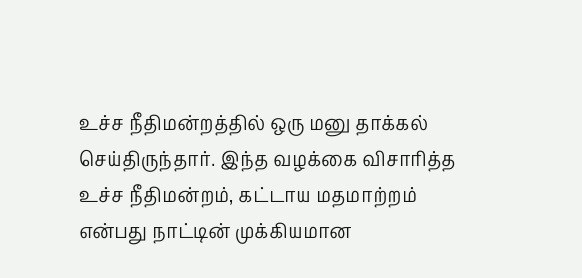உச்ச நீதிமன்றத்தில் ஒரு மனு தாக்கல் செய்திருந்தார். இந்த வழக்கை விசாரித்த உச்ச நீதிமன்றம், கட்டாய மதமாற்றம் என்பது நாட்டின் முக்கியமான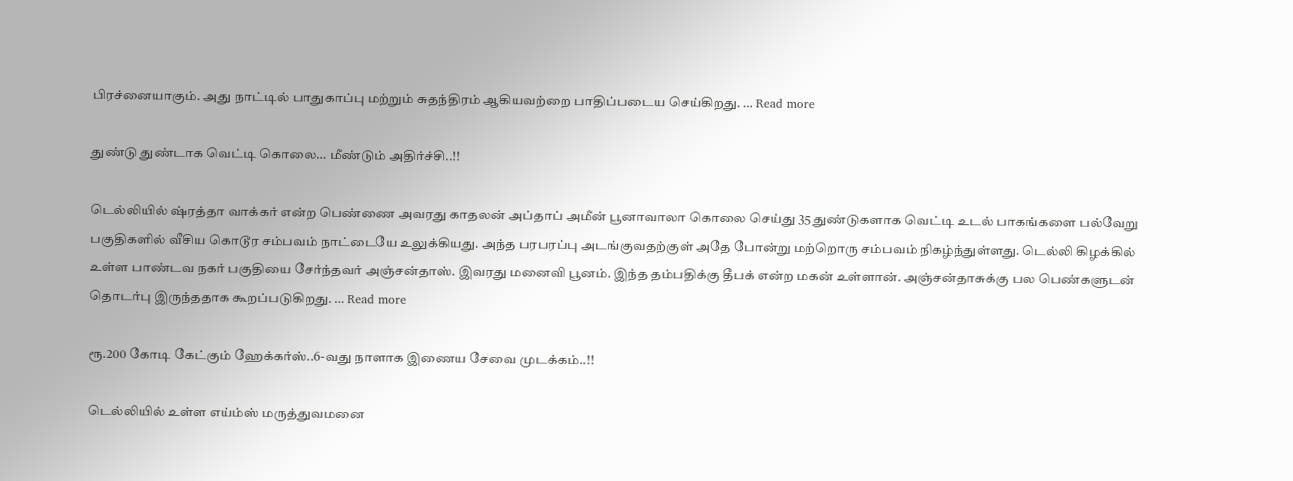பிரச்னையாகும். அது நாட்டில் பாதுகாப்பு மற்றும் சுதந்திரம் ஆகியவற்றை பாதிப்படைய செய்கிறது. … Read more

துண்டு துண்டாக வெட்டி கொலை… மீண்டும் அதிர்ச்சி..!!

டெல்லியில் ஷ்ரத்தா வாக்கர் என்ற பெண்ணை அவரது காதலன் அப்தாப் அமீன் பூனாவாலா கொலை செய்து 35 துண்டுகளாக வெட்டி உடல் பாகங்களை பல்வேறு பகுதிகளில் வீசிய கொடூர சம்பவம் நாட்டையே உலுக்கியது. அந்த பரபரப்பு அடங்குவதற்குள் அதே போன்று மற்றொரு சம்பவம் நிகழ்ந்துள்ளது. டெல்லி கிழக்கில் உள்ள பாண்டவ நகர் பகுதியை சேர்ந்தவர் அஞ்சன்தாஸ். இவரது மனைவி பூனம். இந்த தம்பதிக்கு தீபக் என்ற மகன் உள்ளான். அஞ்சன்தாசுக்கு பல பெண்களுடன் தொடர்பு இருந்ததாக கூறப்படுகிறது. … Read more

ரூ.200 கோடி கேட்கும் ஹேக்கர்ஸ்..6-வது நாளாக இணைய சேவை முடக்கம்..!!

டெல்லியில் உள்ள எய்ம்ஸ் மருத்துவமனை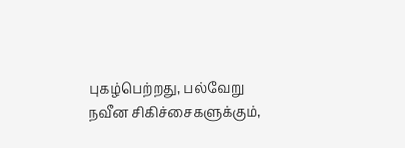புகழ்பெற்றது, பல்வேறு நவீன சிகிச்சைகளுக்கும்,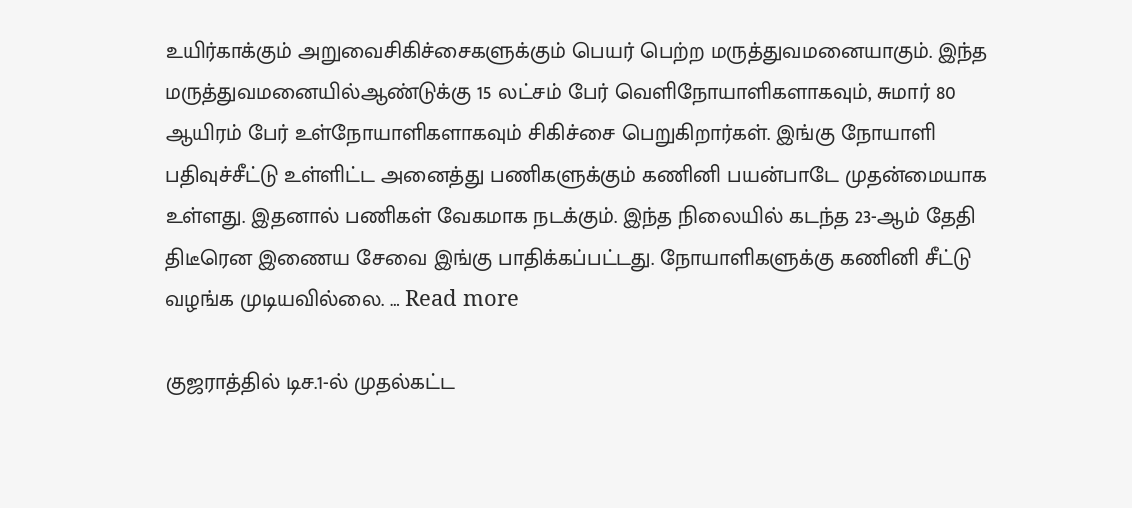உயிர்காக்கும் அறுவைசிகிச்சைகளுக்கும் பெயர் பெற்ற மருத்துவமனையாகும். இந்த மருத்துவமனையில்ஆண்டுக்கு 15 லட்சம் பேர் வெளிநோயாளிகளாகவும், சுமார் 80 ஆயிரம் பேர் உள்நோயாளிகளாகவும் சிகிச்சை பெறுகிறார்கள். இங்கு நோயாளி பதிவுச்சீட்டு உள்ளிட்ட அனைத்து பணிகளுக்கும் கணினி பயன்பாடே முதன்மையாக உள்ளது. இதனால் பணிகள் வேகமாக நடக்கும். இந்த நிலையில் கடந்த 23-ஆம் தேதி திடீரென இணைய சேவை இங்கு பாதிக்கப்பட்டது. நோயாளிகளுக்கு கணினி சீட்டு வழங்க முடியவில்லை. … Read more

குஜராத்தில் டிச.1-ல் முதல்கட்ட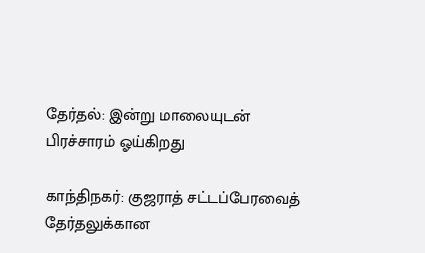தேர்தல்: இன்று மாலையுடன் பிரச்சாரம் ஓய்கிறது

காந்திநகர்: குஜராத் சட்டப்பேரவைத் தேர்தலுக்கான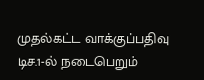முதல்கட்ட வாக்குப்பதிவு டிச.1-ல் நடைபெறும்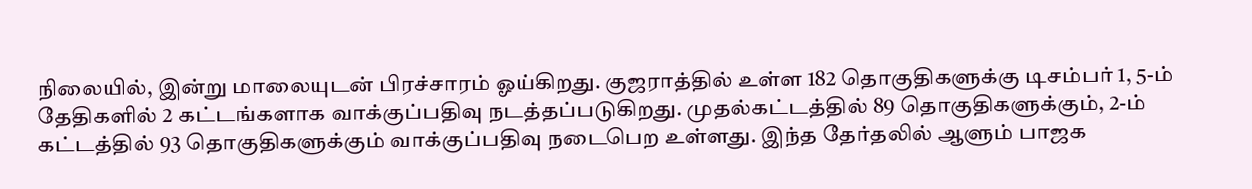நிலையில், இன்று மாலையுடன் பிரச்சாரம் ஓய்கிறது. குஜராத்தில் உள்ள 182 தொகுதிகளுக்கு டிசம்பர் 1, 5-ம் தேதிகளில் 2 கட்டங்களாக வாக்குப்பதிவு நடத்தப்படுகிறது. முதல்கட்டத்தில் 89 தொகுதிகளுக்கும், 2-ம் கட்டத்தில் 93 தொகுதிகளுக்கும் வாக்குப்பதிவு நடைபெற உள்ளது. இந்த தேர்தலில் ஆளும் பாஜக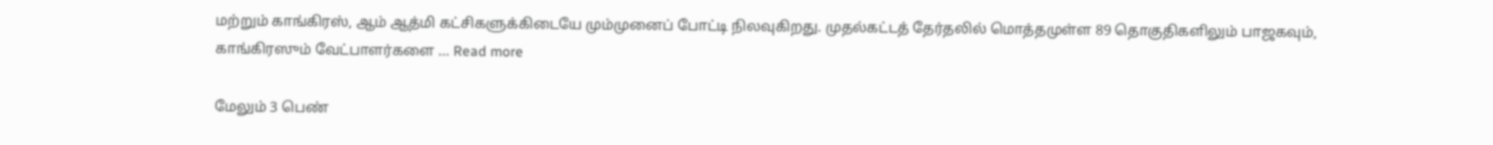மற்றும் காங்கிரஸ், ஆம் ஆத்மி கட்சிகளுக்கிடையே மும்முனைப் போட்டி நிலவுகிறது. முதல்கட்டத் தேர்தலில் மொத்தமுள்ள 89 தொகுதிகளிலும் பாஜகவும், காங்கிரஸும் வேட்பாளர்களை … Read more

மேலும் 3 பெண்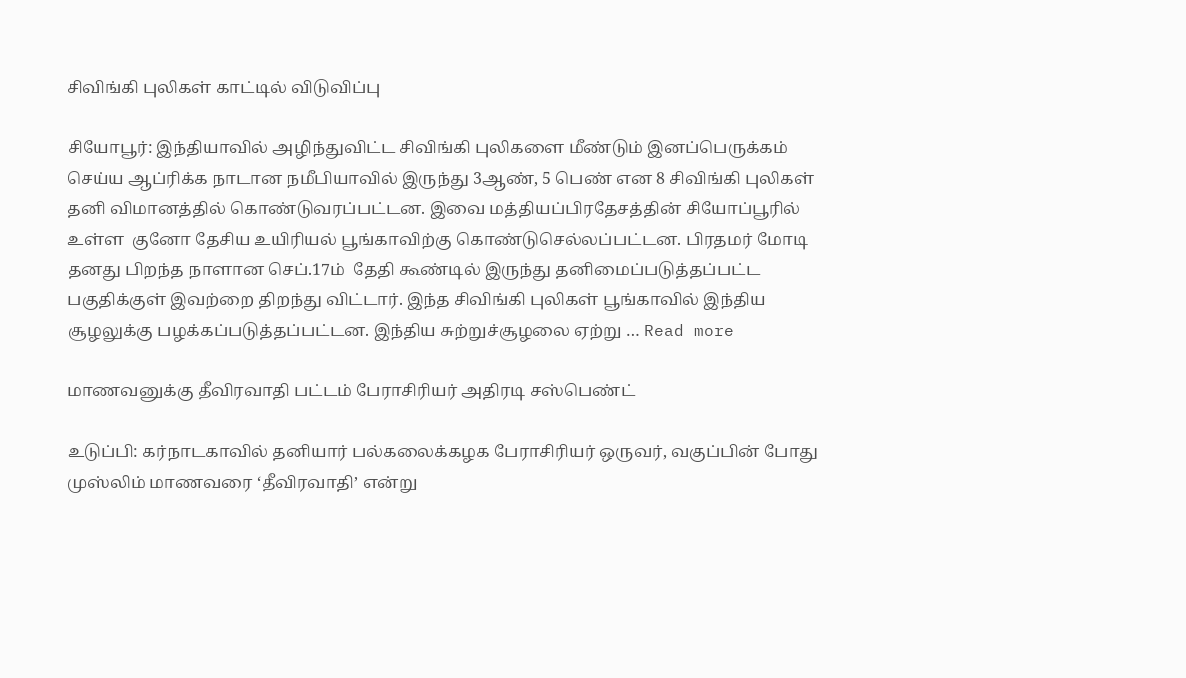சிவிங்கி புலிகள் காட்டில் விடுவிப்பு

சியோபூர்: இந்தியாவில் அழிந்துவிட்ட சிவிங்கி புலிகளை மீண்டும் இனப்பெருக்கம் செய்ய ஆப்ரிக்க நாடான நமீபியாவில் இருந்து 3ஆண், 5 பெண் என 8 சிவிங்கி புலிகள் தனி விமானத்தில் கொண்டுவரப்பட்டன. இவை மத்தியப்பிரதேசத்தின் சியோப்பூரில் உள்ள  குனோ தேசிய உயிரியல் பூங்காவிற்கு கொண்டுசெல்லப்பட்டன. பிரதமர் மோடி தனது பிறந்த நாளான செப்.17ம்  தேதி கூண்டில் இருந்து தனிமைப்படுத்தப்பட்ட பகுதிக்குள் இவற்றை திறந்து விட்டார். இந்த சிவிங்கி புலிகள் பூங்காவில் இந்திய சூழலுக்கு பழக்கப்படுத்தப்பட்டன. இந்திய சுற்றுச்சூழலை ஏற்று … Read more

மாணவனுக்கு தீவிரவாதி பட்டம் பேராசிரியர் அதிரடி சஸ்பெண்ட்

உடுப்பி: கர்நாடகாவில் தனியார் பல்கலைக்கழக பேராசிரியர் ஒருவர், வகுப்பின் போது முஸ்லிம் மாணவரை ‘தீவிரவாதி’ என்று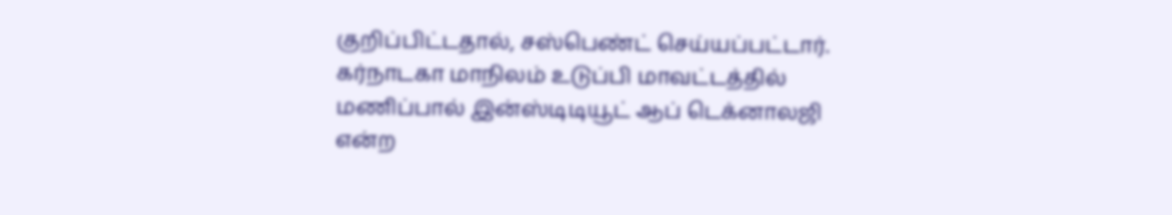குறிப்பிட்டதால், சஸ்பெண்ட் செய்யப்பட்டார். கர்நாடகா மாநிலம் உடுப்பி மாவட்டத்தில் மணிப்பால் இன்ஸ்டிடியூட் ஆப் டெக்னாலஜி என்ற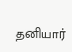தனியார்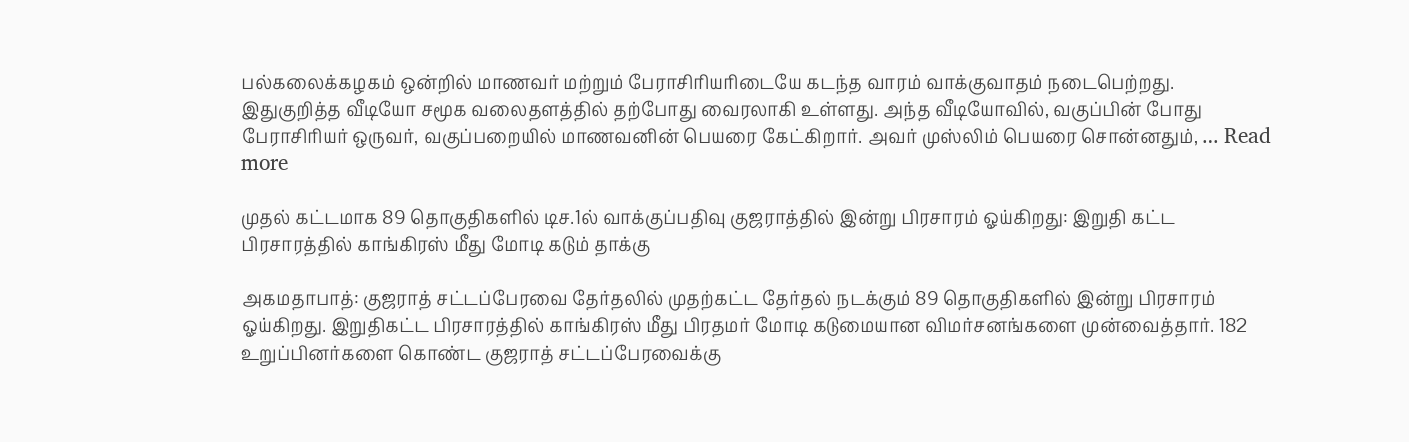பல்கலைக்கழகம் ஒன்றில் மாணவர் மற்றும் பேராசிரியரிடையே கடந்த வாரம் வாக்குவாதம் நடைபெற்றது. இதுகுறித்த வீடியோ சமூக வலைதளத்தில் தற்போது வைரலாகி உள்ளது. அந்த வீடியோவில், வகுப்பின் போது பேராசிரியர் ஒருவர், வகுப்பறையில் மாணவனின் பெயரை கேட்கிறார். அவர் முஸ்லிம் பெயரை சொன்னதும், … Read more

முதல் கட்டமாக 89 தொகுதிகளில் டிச.1ல் வாக்குப்பதிவு குஜராத்தில் இன்று பிரசாரம் ஓய்கிறது: இறுதி கட்ட பிரசாரத்தில் காங்கிரஸ் மீது மோடி கடும் தாக்கு

அகமதாபாத்: குஜராத் சட்டப்பேரவை தேர்தலில் முதற்கட்ட தேர்தல் நடக்கும் 89 தொகுதிகளில் இன்று பிரசாரம் ஓய்கிறது. இறுதிகட்ட பிரசாரத்தில் காங்கிரஸ் மீது பிரதமர் மோடி கடுமையான விமர்சனங்களை முன்வைத்தார். 182 உறுப்பினர்களை கொண்ட குஜராத் சட்டப்பேரவைக்கு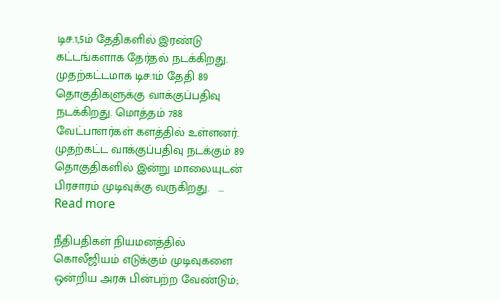டிச.1,5ம் தேதிகளில் இரண்டு கட்டங்களாக தேர்தல் நடக்கிறது. முதற்கட்டமாக டிச.1ம் தேதி 89 தொகுதிகளுக்கு வாக்குப்பதிவு நடக்கிறது. மொத்தம் 788 வேட்பாளர்கள் களத்தில் உள்ளனர். முதற்கட்ட வாக்குப்பதிவு நடக்கும் 89 தொகுதிகளில் இன்று மாலையுடன் பிரசாரம் முடிவுக்கு வருகிறது.   … Read more

நீதிபதிகள் நியமனத்தில் கொலீஜியம் எடுக்கும் முடிவுகளை ஒன்றிய அரசு பின்பற்ற வேண்டும்;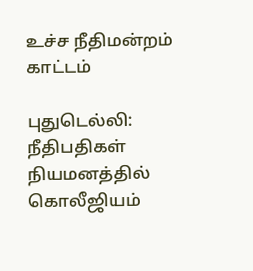உச்ச நீதிமன்றம் காட்டம்

புதுடெல்லி: நீதிபதிகள் நியமனத்தில் கொலீஜியம்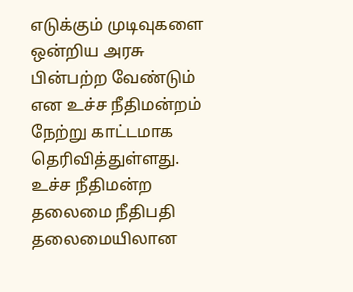எடுக்கும் முடிவுகளை ஒன்றிய அரசு பின்பற்ற வேண்டும் என உச்ச நீதிமன்றம் நேற்று காட்டமாக தெரிவித்துள்ளது. உச்ச நீதிமன்ற தலைமை நீதிபதி தலைமையிலான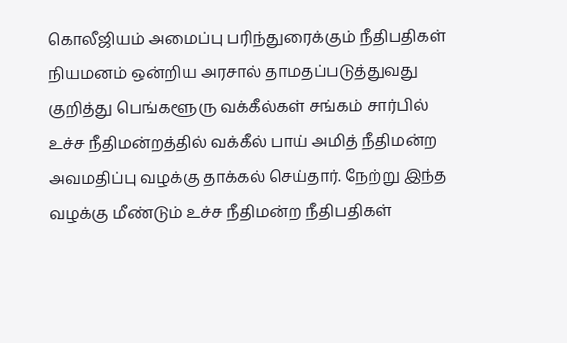கொலீஜியம் அமைப்பு பரிந்துரைக்கும் நீதிபதிகள் நியமனம் ஒன்றிய அரசால் தாமதப்படுத்துவது குறித்து பெங்களூரு வக்கீல்கள் சங்கம் சார்பில் உச்ச நீதிமன்றத்தில் வக்கீல் பாய் அமித் நீதிமன்ற அவமதிப்பு வழக்கு தாக்கல் செய்தார். நேற்று இந்த வழக்கு மீண்டும் உச்ச நீதிமன்ற நீதிபதிகள்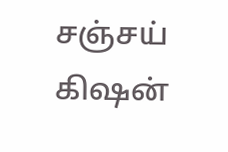சஞ்சய் கிஷன்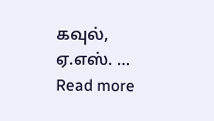கவுல், ஏ.எஸ். … Read more